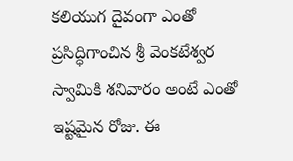కలియుగ దైవంగా ఎంతో ప్రసిద్ధిగాంచిన శ్రీ వెంకటేశ్వర స్వామికి శనివారం అంటే ఎంతో ఇష్టమైన రోజు. ఈ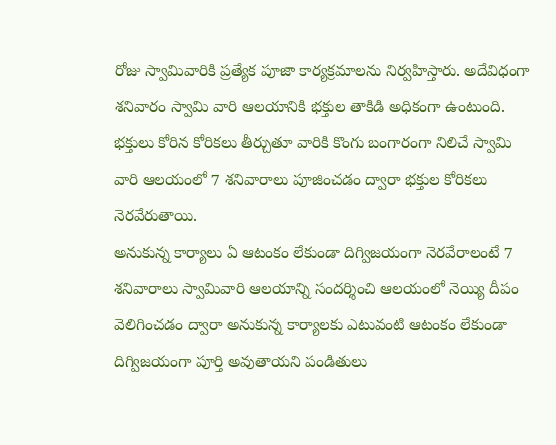రోజు స్వామివారికి ప్రత్యేక పూజా కార్యక్రమాలను నిర్వహిస్తారు. అదేవిధంగా శనివారం స్వామి వారి ఆలయానికి భక్తుల తాకిడి అధికంగా ఉంటుంది. భక్తులు కోరిన కోరికలు తీర్చుతూ వారికి కొంగు బంగారంగా నిలిచే స్వామి వారి ఆలయంలో 7 శనివారాలు పూజించడం ద్వారా భక్తుల కోరికలు నెరవేరుతాయి.
అనుకున్న కార్యాలు ఏ ఆటంకం లేకుండా దిగ్విజయంగా నెరవేరాలంటే 7 శనివారాలు స్వామివారి ఆలయాన్ని సందర్శించి ఆలయంలో నెయ్యి దీపం వెలిగించడం ద్వారా అనుకున్న కార్యాలకు ఎటువంటి ఆటంకం లేకుండా దిగ్విజయంగా పూర్తి అవుతాయని పండితులు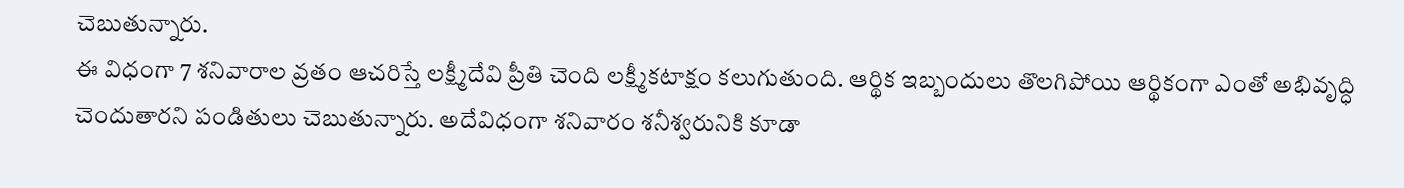చెబుతున్నారు.
ఈ విధంగా 7 శనివారాల వ్రతం ఆచరిస్తే లక్ష్మీదేవి ప్రీతి చెంది లక్ష్మీకటాక్షం కలుగుతుంది. ఆర్థిక ఇబ్బందులు తొలగిపోయి ఆర్థికంగా ఎంతో అభివృద్ధి చెందుతారని పండితులు చెబుతున్నారు. అదేవిధంగా శనివారం శనీశ్వరునికి కూడా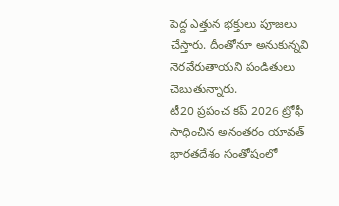పెద్ద ఎత్తున భక్తులు పూజలు చేస్తారు. దీంతోనూ అనుకున్నవి నెరవేరుతాయని పండితులు చెబుతున్నారు.
టీ20 ప్రపంచ కప్ 2026 ట్రోఫీ సాధించిన అనంతరం యావత్ భారతదేశం సంతోషంలో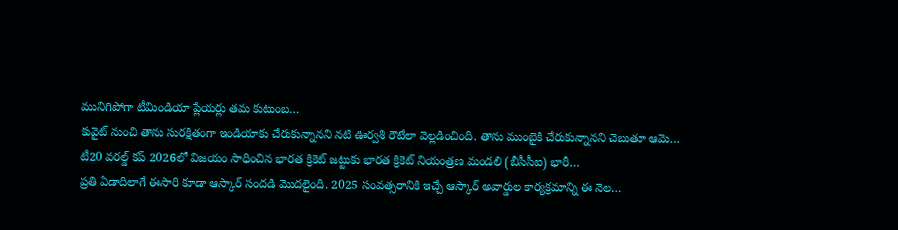మునిగిపోగా టీమిండియా ప్లేయర్లు తమ కుటుంబ…
కువైట్ నుంచి తాను సురక్షితంగా ఇండియాకు చేరుకున్నానని నటి ఊర్వశి రౌటేలా వెల్లడించింది. తాను ముంబైకి చేరుకున్నానని చెబుతూ ఆమె…
టీ20 వరల్డ్ కప్ 2026లో విజయం సాధించిన భారత క్రికెట్ జట్టుకు భారత క్రికెట్ నియంత్రణ మండలి (బీసీసీఐ) భారీ…
ప్రతి ఏడాదిలాగే ఈసారి కూడా ఆస్కార్ సందడి మొదలైంది. 2025 సంవత్సరానికి ఇచ్చే ఆస్కార్ అవార్డుల కార్యక్రమాన్ని ఈ నెల…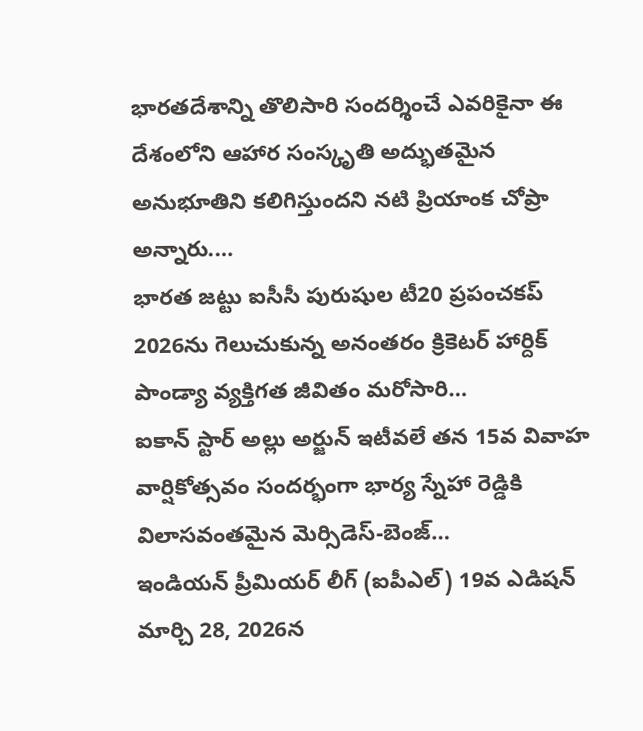భారతదేశాన్ని తొలిసారి సందర్శించే ఎవరికైనా ఈ దేశంలోని ఆహార సంస్కృతి అద్భుతమైన అనుభూతిని కలిగిస్తుందని నటి ప్రియాంక చోప్రా అన్నారు.…
భారత జట్టు ఐసీసీ పురుషుల టీ20 ప్రపంచకప్ 2026ను గెలుచుకున్న అనంతరం క్రికెటర్ హార్దిక్ పాండ్యా వ్యక్తిగత జీవితం మరోసారి…
ఐకాన్ స్టార్ అల్లు అర్జున్ ఇటీవలే తన 15వ వివాహ వార్షికోత్సవం సందర్భంగా భార్య స్నేహా రెడ్డికి విలాసవంతమైన మెర్సిడెస్-బెంజ్…
ఇండియన్ ప్రీమియర్ లీగ్ (ఐపీఎల్) 19వ ఎడిషన్ మార్చి 28, 2026న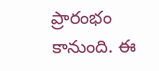ప్రారంభం కానుంది. ఈ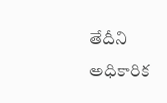తేదీని అధికారిక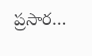ప్రసార…